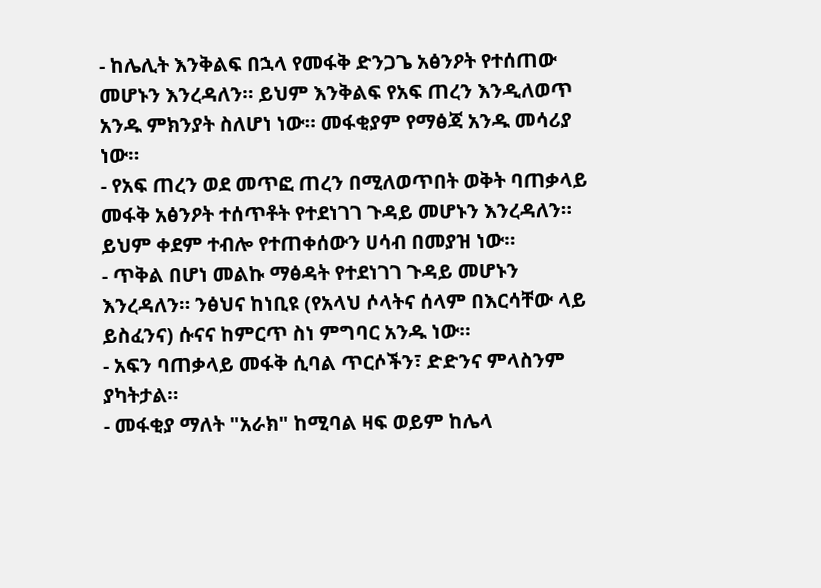- ከሌሊት እንቅልፍ በኋላ የመፋቅ ድንጋጌ አፅንዖት የተሰጠው መሆኑን እንረዳለን። ይህም እንቅልፍ የአፍ ጠረን እንዲለወጥ አንዱ ምክንያት ስለሆነ ነው። መፋቂያም የማፅጃ አንዱ መሳሪያ ነው።
- የአፍ ጠረን ወደ መጥፎ ጠረን በሚለወጥበት ወቅት ባጠቃላይ መፋቅ አፅንዖት ተሰጥቶት የተደነገገ ጉዳይ መሆኑን እንረዳለን። ይህም ቀደም ተብሎ የተጠቀሰውን ሀሳብ በመያዝ ነው።
- ጥቅል በሆነ መልኩ ማፅዳት የተደነገገ ጉዳይ መሆኑን እንረዳለን። ንፅህና ከነቢዩ (የአላህ ሶላትና ሰላም በእርሳቸው ላይ ይስፈንና) ሱናና ከምርጥ ስነ ምግባር አንዱ ነው።
- አፍን ባጠቃላይ መፋቅ ሲባል ጥርሶችን፣ ድድንና ምላስንም ያካትታል።
- መፋቂያ ማለት "አራክ" ከሚባል ዛፍ ወይም ከሌላ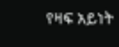የዛፍ አይነት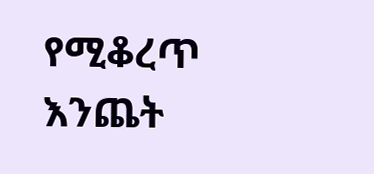የሚቆረጥ እንጨት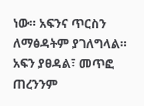ነው። አፍንና ጥርስን ለማፅዳትም ያገለግላል። አፍን ያፀዳል፣ መጥፎ ጠረንንም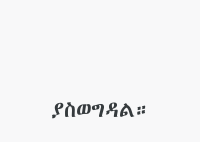ያስወግዳል።